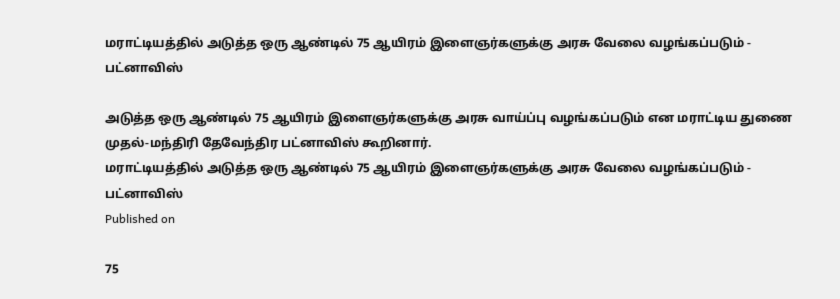மராட்டியத்தில் அடுத்த ஒரு ஆண்டில் 75 ஆயிரம் இளைஞர்களுக்கு அரசு வேலை வழங்கப்படும் - பட்னாவிஸ்

அடுத்த ஒரு ஆண்டில் 75 ஆயிரம் இளைஞர்களுக்கு அரசு வாய்ப்பு வழங்கப்படும் என மராட்டிய துணை முதல்-மந்திரி தேவேந்திர பட்னாவிஸ் கூறினார்.
மராட்டியத்தில் அடுத்த ஒரு ஆண்டில் 75 ஆயிரம் இளைஞர்களுக்கு அரசு வேலை வழங்கப்படும் - பட்னாவிஸ்
Published on

75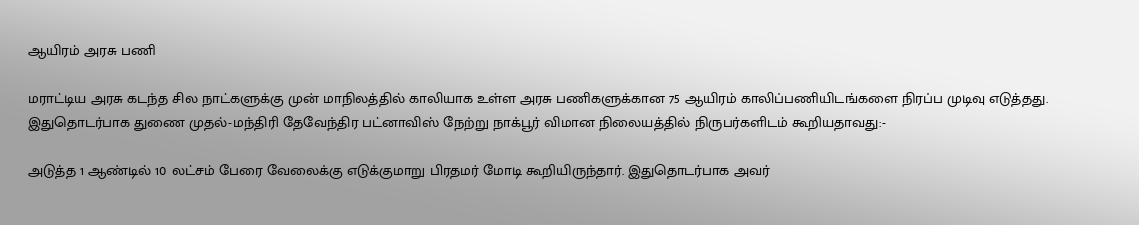ஆயிரம் அரசு பணி

மராட்டிய அரசு கடந்த சில நாட்களுக்கு முன் மாநிலத்தில் காலியாக உள்ள அரசு பணிகளுக்கான 75 ஆயிரம் காலிப்பணியிடங்களை நிரப்ப முடிவு எடுத்தது. இதுதொடர்பாக துணை முதல்-மந்திரி தேவேந்திர பட்னாவிஸ் நேற்று நாக்பூர் விமான நிலையத்தில் நிருபர்களிடம் கூறியதாவது:-

அடுத்த 1 ஆண்டில் 10 லட்சம் பேரை வேலைக்கு எடுக்குமாறு பிரதமர் மோடி கூறியிருந்தார். இதுதொடர்பாக அவர்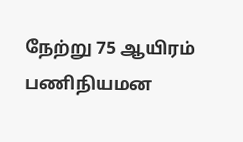நேற்று 75 ஆயிரம் பணிநியமன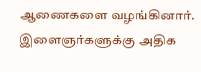ஆணைகளை வழங்கினார். இளைஞர்களுக்கு அதிக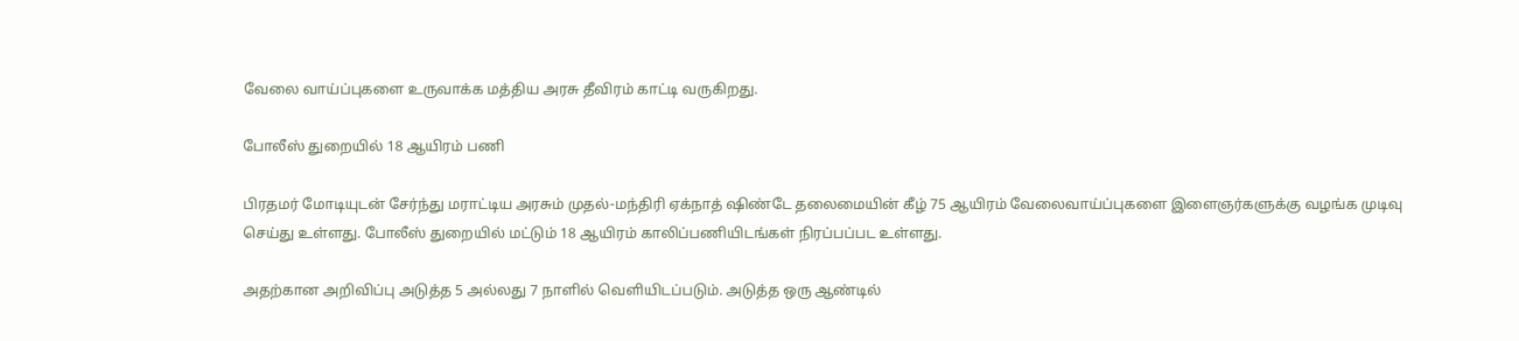வேலை வாய்ப்புகளை உருவாக்க மத்திய அரசு தீவிரம் காட்டி வருகிறது.

போலீஸ் துறையில் 18 ஆயிரம் பணி

பிரதமர் மோடியுடன் சேர்ந்து மராட்டிய அரசும் முதல்-மந்திரி ஏக்நாத் ஷிண்டே தலைமையின் கீழ் 75 ஆயிரம் வேலைவாய்ப்புகளை இளைஞர்களுக்கு வழங்க முடிவு செய்து உள்ளது. போலீஸ் துறையில் மட்டும் 18 ஆயிரம் காலிப்பணியிடங்கள் நிரப்பப்பட உள்ளது.

அதற்கான அறிவிப்பு அடுத்த 5 அல்லது 7 நாளில் வெளியிடப்படும். அடுத்த ஒரு ஆண்டில்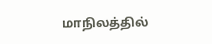மாநிலத்தில்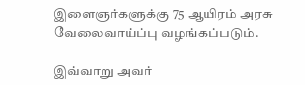இளைஞர்களுக்கு 75 ஆயிரம் அரசு வேலைவாய்ப்பு வழங்கப்படும்.

இவ்வாறு அவர்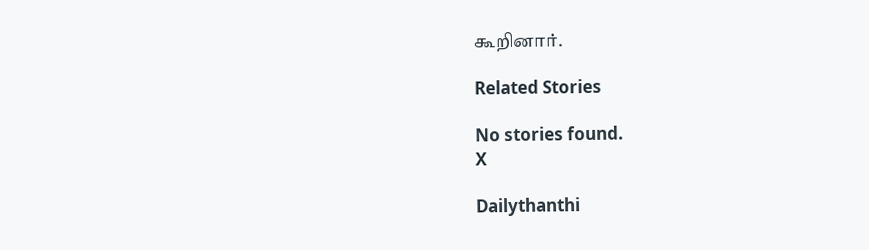கூறினார்.

Related Stories

No stories found.
X

Dailythanthi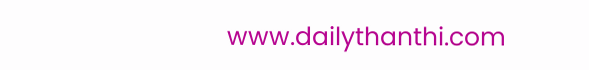www.dailythanthi.com